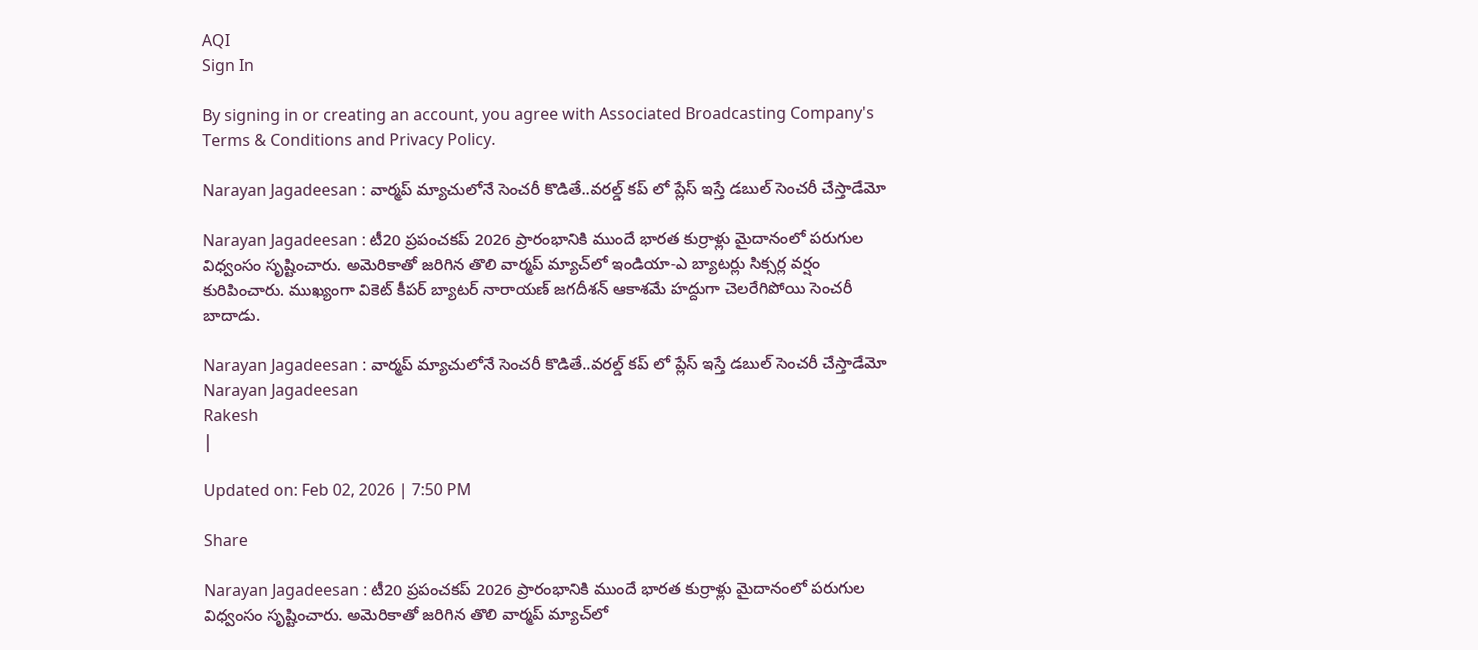AQI
Sign In

By signing in or creating an account, you agree with Associated Broadcasting Company's Terms & Conditions and Privacy Policy.

Narayan Jagadeesan : వార్మప్ మ్యాచులోనే సెంచరీ కొడితే..వరల్డ్ కప్ లో ప్లేస్ ఇస్తే డబుల్ సెంచరీ చేస్తాడేమో

Narayan Jagadeesan : టీ20 ప్రపంచకప్ 2026 ప్రారంభానికి ముందే భారత కుర్రాళ్లు మైదానంలో పరుగుల విధ్వంసం సృష్టించారు. అమెరికాతో జరిగిన తొలి వార్మప్ మ్యాచ్‌లో ఇండియా-ఎ బ్యాటర్లు సిక్సర్ల వర్షం కురిపించారు. ముఖ్యంగా వికెట్ కీపర్ బ్యాటర్ నారాయణ్ జగదీశన్ ఆకాశమే హద్దుగా చెలరేగిపోయి సెంచరీ బాదాడు.

Narayan Jagadeesan : వార్మప్ మ్యాచులోనే సెంచరీ కొడితే..వరల్డ్ కప్ లో ప్లేస్ ఇస్తే డబుల్ సెంచరీ చేస్తాడేమో
Narayan Jagadeesan
Rakesh
|

Updated on: Feb 02, 2026 | 7:50 PM

Share

Narayan Jagadeesan : టీ20 ప్రపంచకప్ 2026 ప్రారంభానికి ముందే భారత కుర్రాళ్లు మైదానంలో పరుగుల విధ్వంసం సృష్టించారు. అమెరికాతో జరిగిన తొలి వార్మప్ మ్యాచ్‌లో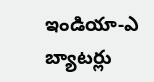ఇండియా-ఎ బ్యాటర్లు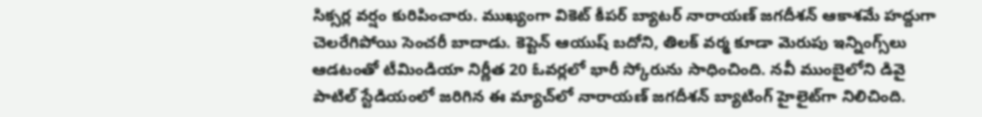సిక్సర్ల వర్షం కురిపించారు. ముఖ్యంగా వికెట్ కీపర్ బ్యాటర్ నారాయణ్ జగదీశన్ ఆకాశమే హద్దుగా చెలరేగిపోయి సెంచరీ బాదాడు. కెప్టెన్ ఆయుష్ బదోని, తిలక్ వర్మ కూడా మెరుపు ఇన్నింగ్స్‌లు ఆడటంతో టీమిండియా నిర్ణీత 20 ఓవర్లలో భారీ స్కోరును సాధించింది. నవీ ముంబైలోని డివై పాటిల్ స్టేడియంలో జరిగిన ఈ మ్యాచ్‌లో నారాయణ్ జగదీశన్ బ్యాటింగ్ హైలైట్‌గా నిలిచింది.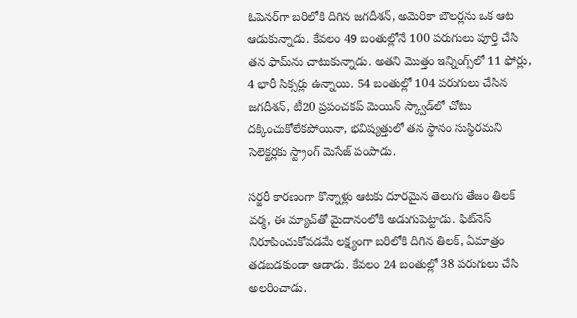ఓపెనర్‌గా బరిలోకి దిగిన జగదీశన్, అమెరికా బౌలర్లను ఒక ఆట ఆడుకున్నాడు. కేవలం 49 బంతుల్లోనే 100 పరుగులు పూర్తి చేసి తన ఫామ్‌ను చాటుకున్నాడు. అతని మొత్తం ఇన్నింగ్స్‌లో 11 ఫోర్లు, 4 భారీ సిక్సర్లు ఉన్నాయి. 54 బంతుల్లో 104 పరుగులు చేసిన జగదీశన్, టీ20 ప్రపంచకప్ మెయిన్ స్క్వాడ్‌లో చోటు దక్కించుకోలేకపోయినా, భవిష్యత్తులో తన స్థానం సుస్థిరమని సెలెక్టర్లకు స్ట్రాంగ్ మెసేజ్ పంపాడు.

సర్జరీ కారణంగా కొన్నాళ్లు ఆటకు దూరమైన తెలుగు తేజం తిలక్ వర్మ, ఈ మ్యాచ్‌తో మైదానంలోకి అడుగుపెట్టాడు. ఫిట్‌నెస్ నిరూపించుకోవడమే లక్ష్యంగా బరిలోకి దిగిన తిలక్, ఏమాత్రం తడబడకుండా ఆడాడు. కేవలం 24 బంతుల్లో 38 పరుగులు చేసి అలరించాడు.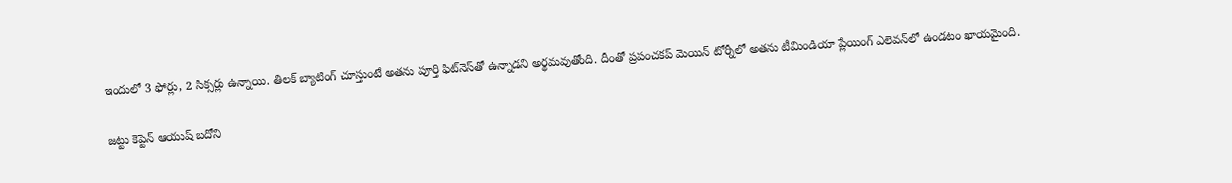ఇందులో 3 ఫోర్లు, 2 సిక్సర్లు ఉన్నాయి. తిలక్ బ్యాటింగ్ చూస్తుంటే అతను పూర్తి ఫిట్‌నెస్‌తో ఉన్నాడని అర్థమవుతోంది. దీంతో ప్రపంచకప్ మెయిన్ టోర్నీలో అతను టీమిండియా ప్లేయింగ్ ఎలెవన్‌లో ఉండటం ఖాయమైంది.

జట్టు కెప్టెన్ ఆయుష్ బదోని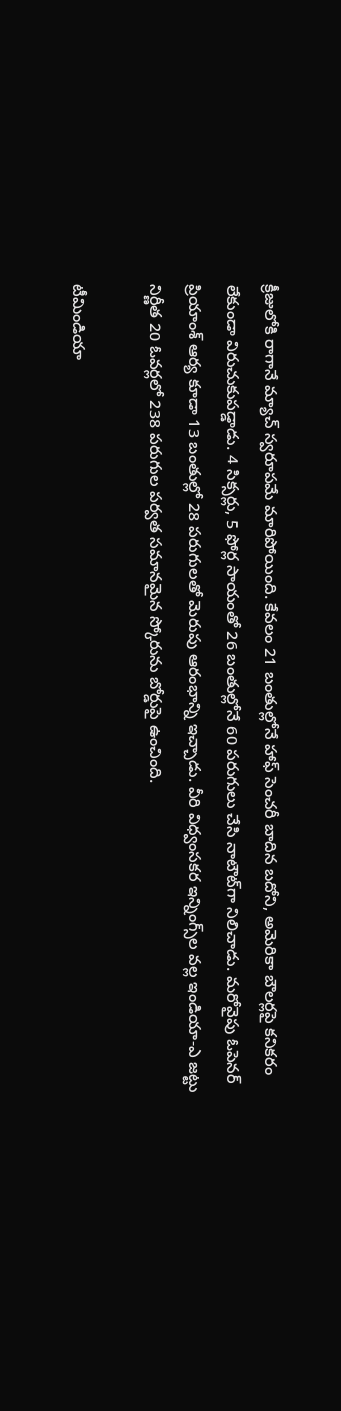క్రీజులోకి రాగానే మ్యాచ్ స్వరూపమే మారిపోయింది. కేవలం 21 బంతుల్లోనే హాఫ్ సెంచరీ బాదిన బదోని, అమెరికా బౌలర్లపై కనికరం లేకుండా విరుచుకుపడ్డాడు. 4 సిక్సర్లు, 5 ఫోర్ల సాయంతో 26 బంతుల్లోనే 60 పరుగులు చేసి నాటౌట్‌గా నిలిచాడు. మరోవైపు ఓపెనర్ ప్రియాంశ్ ఆర్య కూడా 13 బంతుల్లో 28 పరుగులతో మెరుపు ఆరంభాన్ని ఇచ్చాడు. వీరి విధ్వంసకర ఇన్నింగ్స్‌ల వల్ల ఇండియా-ఎ జట్టు నిర్ణీత 20 ఓవర్లలో 238 పరుగుల పర్వత సమానమైన స్కోరును బోర్డుపై ఉంచింది.

టీమిండియా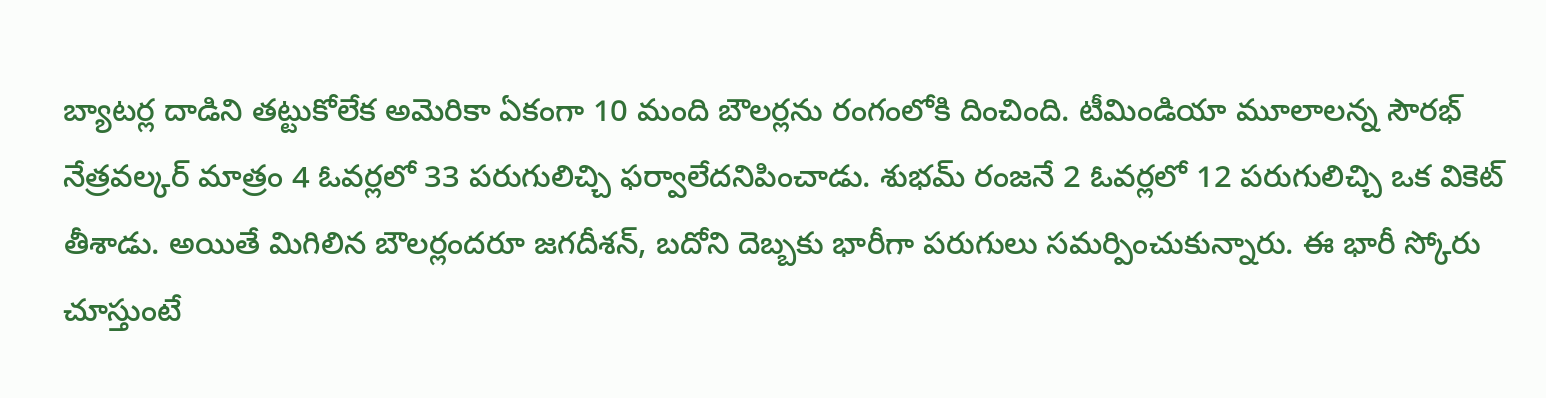బ్యాటర్ల దాడిని తట్టుకోలేక అమెరికా ఏకంగా 10 మంది బౌలర్లను రంగంలోకి దించింది. టీమిండియా మూలాలన్న సౌరభ్ నేత్రవల్కర్ మాత్రం 4 ఓవర్లలో 33 పరుగులిచ్చి ఫర్వాలేదనిపించాడు. శుభమ్ రంజనే 2 ఓవర్లలో 12 పరుగులిచ్చి ఒక వికెట్ తీశాడు. అయితే మిగిలిన బౌలర్లందరూ జగదీశన్, బదోని దెబ్బకు భారీగా పరుగులు సమర్పించుకున్నారు. ఈ భారీ స్కోరు చూస్తుంటే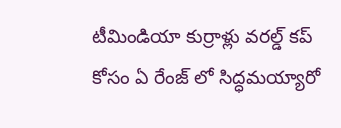టీమిండియా కుర్రాళ్లు వరల్డ్ కప్ కోసం ఏ రేంజ్ లో సిద్ధమయ్యారో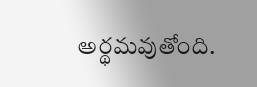అర్థమవుతోంది.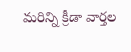మరిన్ని క్రీడా వార్తల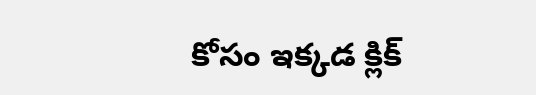కోసం ఇక్కడ క్లిక్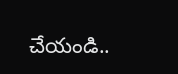చేయండి..